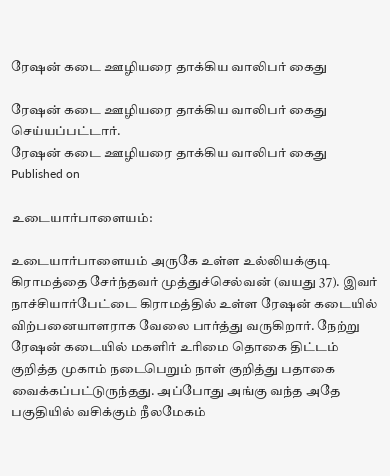ரேஷன் கடை ஊழியரை தாக்கிய வாலிபர் கைது

ரேஷன் கடை ஊழியரை தாக்கிய வாலிபர் கைது செய்யப்பட்டார்.
ரேஷன் கடை ஊழியரை தாக்கிய வாலிபர் கைது
Published on

உடையார்பாளையம்:

உடையார்பாளையம் அருகே உள்ள உல்லியக்குடி கிராமத்தை சேர்ந்தவர் முத்துச்செல்வன் (வயது 37). இவர் நாச்சியார்பேட்டை கிராமத்தில் உள்ள ரேஷன் கடையில் விற்பனையாளராக வேலை பார்த்து வருகிறார். நேற்று ரேஷன் கடையில் மகளிர் உரிமை தொகை திட்டம் குறித்த முகாம் நடைபெறும் நாள் குறித்து பதாகை வைக்கப்பட்டுருந்தது. அப்போது அங்கு வந்த அதே பகுதியில் வசிக்கும் நீலமேகம்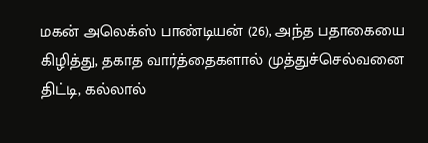மகன் அலெக்ஸ் பாண்டியன் (26), அந்த பதாகையை கிழித்து, தகாத வார்த்தைகளால் முத்துச்செல்வனை திட்டி, கல்லால்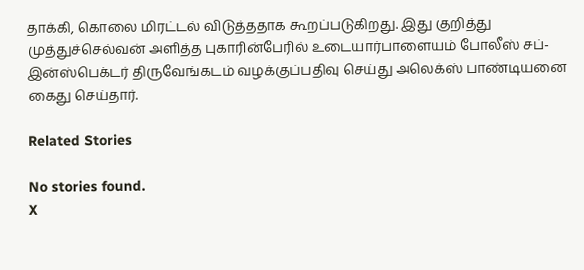தாக்கி, கொலை மிரட்டல் விடுத்ததாக கூறப்படுகிறது. இது குறித்து முத்துச்செல்வன் அளித்த புகாரின்பேரில் உடையார்பாளையம் போலீஸ் சப்-இன்ஸ்பெக்டர் திருவேங்கடம் வழக்குப்பதிவு செய்து அலெக்ஸ் பாண்டியனை கைது செய்தார்.

Related Stories

No stories found.
X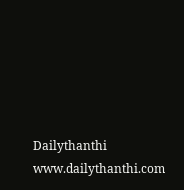Dailythanthi
www.dailythanthi.com